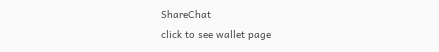ShareChat
click to see wallet page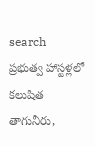search
ప్రభుత్వ హాస్టళ్లలో కలుషిత తాగునీరు,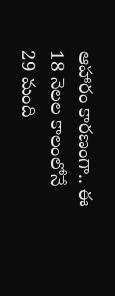ఆహారం కారణంగా.. ఈ 18 నెలల కాలంలోనే 29 మంది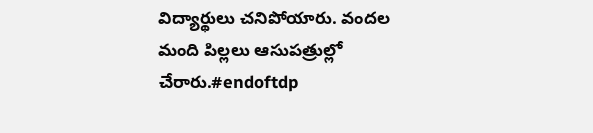విద్యార్థులు చనిపోయారు. వందల మంది పిల్లలు ఆసుపత్రుల్లో చేరారు.#endoftdp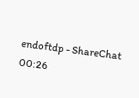endoftdp - ShareChat
00:26